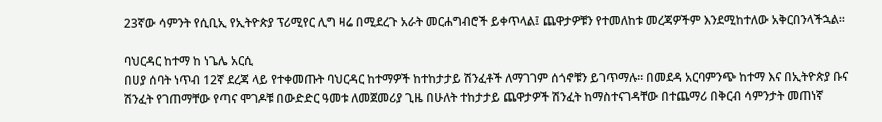23ኛው ሳምንት የሲቢኢ የኢትዮጵያ ፕሪሚየር ሊግ ዛሬ በሚደረጉ አራት መርሐግብሮች ይቀጥላል፤ ጨዋታዎቹን የተመለከቱ መረጃዎችም እንደሚከተለው አቅርበንላችኋል።

ባህርዳር ከተማ ከ ነጌሌ አርሲ
በሀያ ሰባት ነጥብ 12ኛ ደረጃ ላይ የተቀመጡት ባህርዳር ከተማዎች ከተከታታይ ሽንፈቶች ለማገገም ሰጎኖቹን ይገጥማሉ። በመደዳ አርባምንጭ ከተማ እና በኢትዮጵያ ቡና ሽንፈት የገጠማቸው የጣና ሞገዶቹ በውድድር ዓመቱ ለመጀመሪያ ጊዜ በሁለት ተከታታይ ጨዋታዎች ሽንፈት ከማስተናገዳቸው በተጨማሪ በቅርብ ሳምንታት መጠነኛ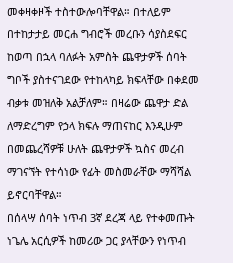መቀዛቀዞች ተስተውሎባቸዋል። በተለይም በተከታታይ መርሐ ግብሮች መረቡን ሳያስደፍር ከወጣ በኋላ ባለፉት አምስት ጨዋታዎች ሰባት ግቦች ያስተናገደው የተከላካይ ክፍላቸው በቀደመ ብቃቱ መዝለቅ አልቻለም። በዛሬው ጨዋታ ድል ለማድረግም የኃላ ክፍሉ ማጠናከር እንዲሁም በመጨረሻዎቹ ሁለት ጨዋታዎች ኳስና መረብ ማገናኘት የተሳነው የፊት መስመራቸው ማሻሻል ይኖርባቸዋል።
በሰላሣ ሰባት ነጥብ 3ኛ ደረጃ ላይ የተቀመጡት ነጌሌ አርሲዎች ከመሪው ጋር ያላቸውን የነጥብ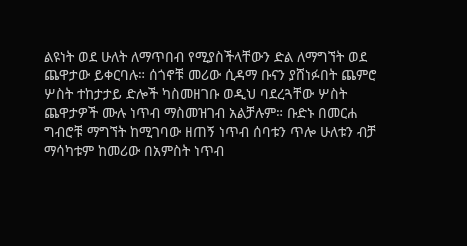ልዩነት ወደ ሁለት ለማጥበብ የሚያስችላቸውን ድል ለማግኘት ወደ ጨዋታው ይቀርባሉ። ሰጎኖቹ መሪው ሲዳማ ቡናን ያሸነፉበት ጨምሮ ሦስት ተከታታይ ድሎች ካስመዘገቡ ወዲህ ባደረጓቸው ሦስት ጨዋታዎች ሙሉ ነጥብ ማስመዝገብ አልቻሉም። ቡድኑ በመርሐ ግብሮቹ ማግኘት ከሚገባው ዘጠኝ ነጥብ ሰባቱን ጥሎ ሁለቱን ብቻ ማሳካቱም ከመሪው በአምስት ነጥብ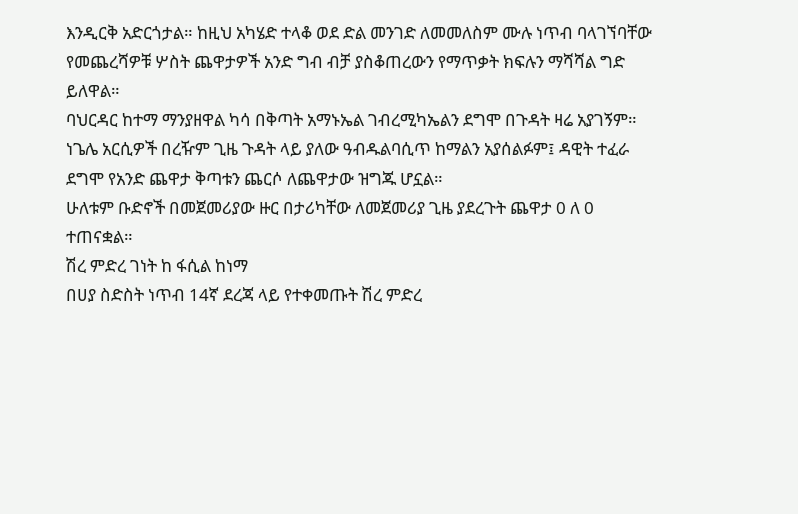እንዲርቅ አድርጎታል። ከዚህ አካሄድ ተላቆ ወደ ድል መንገድ ለመመለስም ሙሉ ነጥብ ባላገኘባቸው የመጨረሻዎቹ ሦስት ጨዋታዎች አንድ ግብ ብቻ ያስቆጠረውን የማጥቃት ክፍሉን ማሻሻል ግድ ይለዋል።
ባህርዳር ከተማ ማንያዘዋል ካሳ በቅጣት አማኑኤል ገብረሚካኤልን ደግሞ በጉዳት ዛሬ አያገኝም።
ነጌሌ አርሲዎች በረዥም ጊዜ ጉዳት ላይ ያለው ዓብዱልባሲጥ ከማልን አያሰልፉም፤ ዳዊት ተፈራ ደግሞ የአንድ ጨዋታ ቅጣቱን ጨርሶ ለጨዋታው ዝግጁ ሆኗል።
ሁለቱም ቡድኖች በመጀመሪያው ዙር በታሪካቸው ለመጀመሪያ ጊዜ ያደረጉት ጨዋታ 0 ለ 0 ተጠናቋል።
ሽረ ምድረ ገነት ከ ፋሲል ከነማ
በሀያ ስድስት ነጥብ 14ኛ ደረጃ ላይ የተቀመጡት ሽረ ምድረ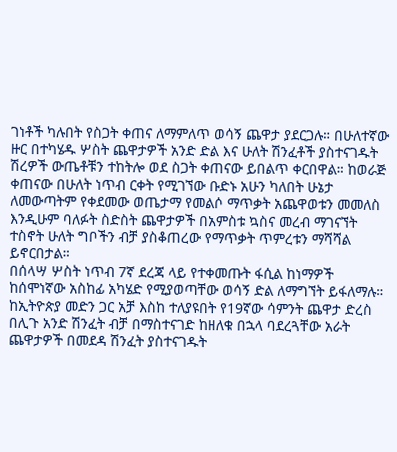ገነቶች ካሉበት የስጋት ቀጠና ለማምለጥ ወሳኝ ጨዋታ ያደርጋሉ። በሁለተኛው ዙር በተካሄዱ ሦስት ጨዋታዎች አንድ ድል እና ሁለት ሽንፈቶች ያስተናገዱት ሽረዎች ውጤቶቹን ተከትሎ ወደ ስጋት ቀጠናው ይበልጥ ቀርበዋል። ከወራጅ ቀጠናው በሁለት ነጥብ ርቀት የሚገኘው ቡድኑ አሁን ካለበት ሁኔታ ለመውጣትም የቀደመው ወጤታማ የመልሶ ማጥቃት አጨዋወቱን መመለስ እንዲሁም ባለፉት ስድስት ጨዋታዎች በአምስቱ ኳስና መረብ ማገናኘት ተስኖት ሁለት ግቦችን ብቻ ያስቆጠረው የማጥቃት ጥምረቱን ማሻሻል ይኖርበታል።
በሰላሣ ሦስት ነጥብ 7ኛ ደረጃ ላይ የተቀመጡት ፋሲል ከነማዎች ከሰሞነኛው አስከፊ አካሄድ የሚያወጣቸው ወሳኝ ድል ለማግኘት ይፋለማሉ።
ከኢትዮጵያ መድን ጋር አቻ እስከ ተለያዩበት የ19ኛው ሳምንት ጨዋታ ድረስ በሊጉ አንድ ሽንፈት ብቻ በማስተናገድ ከዘለቁ በኋላ ባደረጓቸው አራት ጨዋታዎች በመደዳ ሽንፈት ያስተናገዱት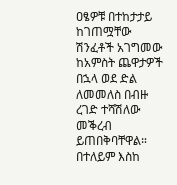ዐፄዎቹ በተከታታይ ከገጠሟቸው ሽንፈቶች አገግመው ከአምስት ጨዋታዎች በኋላ ወደ ድል ለመመለስ በብዙ ረገድ ተሻሽለው መቕረብ ይጠበቅባቸዋል።
በተለይም እስከ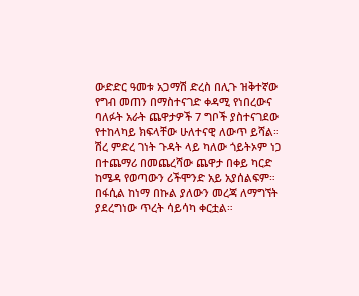ውድድር ዓመቱ አጋማሽ ድረስ በሊጉ ዝቅተኛው የግብ መጠን በማስተናገድ ቀዳሚ የነበረውና ባለፉት አራት ጨዋታዎች 7 ግቦች ያስተናገደው የተከላካይ ክፍላቸው ሁለተናዊ ለውጥ ይሻል።
ሽረ ምድረ ገነት ጉዳት ላይ ካለው ጎይትኦም ነጋ በተጨማሪ በመጨረሻው ጨዋታ በቀይ ካርድ ከሜዳ የወጣውን ሪችሞንድ አይ አያሰልፍም። በፋሲል ከነማ በኩል ያለውን መረጃ ለማግኘት ያደረግነው ጥረት ሳይሳካ ቀርቷል።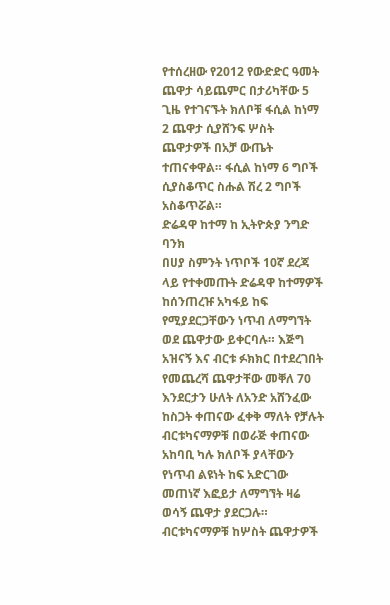የተሰረዘው የ2012 የውድድር ዓመት ጨዋታ ሳይጨምር በታሪካቸው 5 ጊዜ የተገናኙት ክለቦቹ ፋሲል ከነማ 2 ጨዋታ ሲያሸንፍ ሦስት ጨዋታዎች በአቻ ውጤት ተጠናቀዋል። ፋሲል ከነማ 6 ግቦች ሲያስቆጥር ስሑል ሽረ 2 ግቦች አስቆጥሯል።
ድሬዳዋ ከተማ ከ ኢትዮጵያ ንግድ ባንክ
በሀያ ስምንት ነጥቦች 10ኛ ደረጃ ላይ የተቀመጡት ድሬዳዋ ከተማዎች ከሰንጠረዡ አካፋይ ከፍ የሚያደርጋቸውን ነጥብ ለማግኘት ወደ ጨዋታው ይቀርባሉ። እጅግ አዝናኝ እና ብርቱ ፉክክር በተደረገበት የመጨረሻ ጨዋታቸው መቐለ 70 እንደርታን ሁለት ለአንድ አሸንፈው ከስጋት ቀጠናው ፈቀቅ ማለት የቻሉት ብርቱካናማዎቹ በወራጅ ቀጠናው አከባቢ ካሉ ክለቦች ያላቸውን የነጥብ ልዩነት ከፍ አድርገው መጠነኛ እፎይታ ለማግኘት ዛሬ ወሳኝ ጨዋታ ያደርጋሉ። ብርቱካናማዎቹ ከሦስት ጨዋታዎች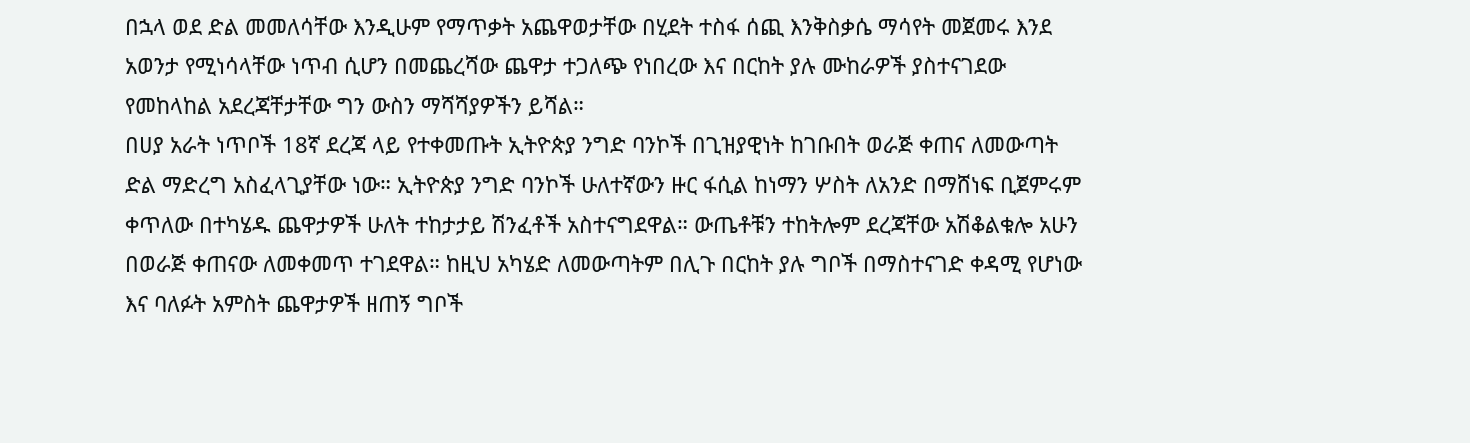በኋላ ወደ ድል መመለሳቸው እንዲሁም የማጥቃት አጨዋወታቸው በሂደት ተስፋ ሰጪ እንቅስቃሴ ማሳየት መጀመሩ እንደ አወንታ የሚነሳላቸው ነጥብ ሲሆን በመጨረሻው ጨዋታ ተጋለጭ የነበረው እና በርከት ያሉ ሙከራዎች ያስተናገደው የመከላከል አደረጃቸታቸው ግን ውስን ማሻሻያዎችን ይሻል።
በሀያ አራት ነጥቦች 18ኛ ደረጃ ላይ የተቀመጡት ኢትዮጵያ ንግድ ባንኮች በጊዝያዊነት ከገቡበት ወራጅ ቀጠና ለመውጣት ድል ማድረግ አስፈላጊያቸው ነው። ኢትዮጵያ ንግድ ባንኮች ሁለተኛውን ዙር ፋሲል ከነማን ሦስት ለአንድ በማሸነፍ ቢጀምሩም ቀጥለው በተካሄዱ ጨዋታዎች ሁለት ተከታታይ ሽንፈቶች አስተናግደዋል። ውጤቶቹን ተከትሎም ደረጃቸው አሽቆልቁሎ አሁን በወራጅ ቀጠናው ለመቀመጥ ተገደዋል። ከዚህ አካሄድ ለመውጣትም በሊጉ በርከት ያሉ ግቦች በማስተናገድ ቀዳሚ የሆነው እና ባለፉት አምስት ጨዋታዎች ዘጠኝ ግቦች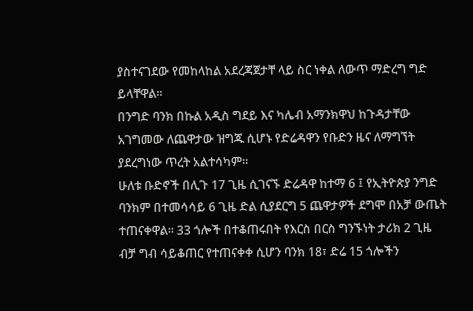ያስተናገደው የመከላከል አደረጃጀታቸ ላይ ስር ነቀል ለውጥ ማድረግ ግድ ይላቸዋል።
በንግድ ባንክ በኩል አዲስ ግደይ እና ካሌብ አማንክዋህ ከጉዳታቸው አገግመው ለጨዋታው ዝግጁ ሲሆኑ የድሬዳዋን የቡድን ዜና ለማግኘት ያደረግነው ጥረት አልተሳካም።
ሁለቱ ቡድኖች በሊጉ 17 ጊዜ ሲገናኙ ድሬዳዋ ከተማ 6 ፤ የኢትዮጵያ ንግድ ባንክም በተመሳሳይ 6 ጊዜ ድል ሲያደርግ 5 ጨዋታዎች ደግሞ በአቻ ውጤት ተጠናቀዋል። 33 ጎሎች በተቆጠሩበት የእርስ በርስ ግንኙነት ታሪክ 2 ጊዜ ብቻ ግብ ሳይቆጠር የተጠናቀቀ ሲሆን ባንክ 18፣ ድሬ 15 ጎሎችን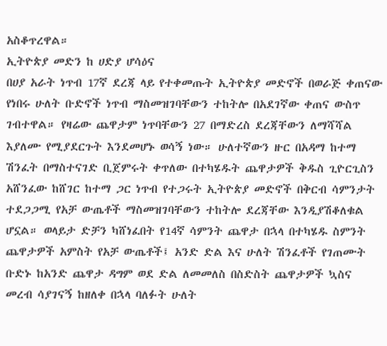አስቆጥረዋል።
ኢትዮጵያ መድን ከ ሀድያ ሆሳዕና
በሀያ አራት ነጥብ 17ኛ ደረጃ ላይ የተቀመጡት ኢትዮጵያ መድኖች በወራጅ ቀጠናው የነበሩ ሁለት ቡድኖች ነጥብ ማስመዝገባቸውን ተከትሎ በአደገኛው ቀጠና ውስጥ ገብተዋል። የዛሬው ጨዋታም ነጥባቸውን 27 በማድረስ ደረጃቸውን ለማሻሻል እያለሙ የሚያደርጉት እንደመሆኑ ወሳኝ ነው። ሁለተኛውን ዙር በአዳማ ከተማ ሽንፈት በማስተናገድ ቢጀምሩት ቀጥለው በተካሄዱት ጨዋታዎች ቅዱስ ጊዮርጊስን አሸንፈው ከሸገር ከተማ ጋር ነጥብ የተጋሩት ኢትዮጵያ መድኖች በቅርብ ሳምንታት ተደጋጋሚ የአቻ ውጤቶች ማስመዝገባቸውን ተከትሎ ደረጃቸው እንዲያሽቆለቁል ሆኗል። ወላይታ ድቻን ካሸነፈበት የ14ኛ ሳምንት ጨዋታ በኋላ በተካሄዱ ስምንት ጨዋታዎች አምስት የአቻ ውጤቶች፤ አንድ ድል እና ሁለት ሽንፈቶች የገጠሙት ቡድኑ ከአንድ ጨዋታ ዳግም ወደ ድል ለመመለስ በስድስት ጨዋታዎች ኳስና መረብ ሳያገናኝ ከዘለቀ በኋላ ባለፉት ሁለት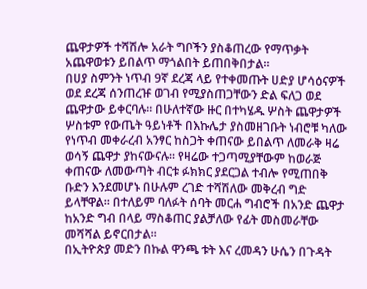ጨዋታዎች ተሻሽሎ አራት ግቦችን ያስቆጠረው የማጥቃት አጨዋወቱን ይበልጥ ማጎልበት ይጠበቅበታል።
በሀያ ስምንት ነጥብ 9ኛ ደረጃ ላይ የተቀመጡት ሀድያ ሆሳዕናዎች ወደ ደረጃ ሰንጠረዡ ወገብ የሚያስጠጋቸውን ድል ፍለጋ ወደ ጨዋታው ይቀርባሉ። በሁለተኛው ዙር በተካሄዱ ሦስት ጨዋታዎች ሦስቱም የውጤት ዓይነቶች በእኩሌታ ያስመዘገቡት ነብሮቹ ካለው የነጥብ መቀራረብ አንፃር ከስጋት ቀጠናው ይበልጥ ለመራቅ ዛሬ ወሳኝ ጨዋታ ያከናውናሉ። የዛሬው ተጋጣሚያቸውም ከወራጅ ቀጠናው ለመውጣት ብርቱ ፉክክር ያደርጋል ተብሎ የሚጠበቅ ቡድን እንደመሆኑ በሁሉም ረገድ ተሻሽለው መቅረብ ግድ ይላቸዋል። በተለይም ባለፉት ሰባት መርሐ ግብሮች በአንድ ጨዋታ ከአንድ ግብ በላይ ማስቆጠር ያልቻለው የፊት መስመራቸው መሻሻል ይኖርበታል።
በኢትዮጵያ መድን በኩል ዋንጫ ቱት እና ረመዳን ሁሴን በጉዳት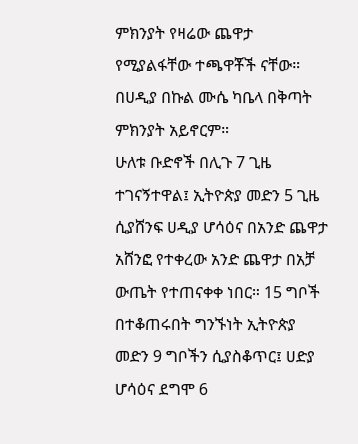ምክንያት የዛሬው ጨዋታ የሚያልፋቸው ተጫዋቾች ናቸው። በሀዲያ በኩል ሙሴ ካቤላ በቅጣት ምክንያት አይኖርም።
ሁለቱ ቡድኖች በሊጉ 7 ጊዜ ተገናኝተዋል፤ ኢትዮጵያ መድን 5 ጊዜ ሲያሸንፍ ሀዲያ ሆሳዕና በአንድ ጨዋታ አሸንፎ የተቀረው አንድ ጨዋታ በአቻ ውጤት የተጠናቀቀ ነበር። 15 ግቦች በተቆጠሩበት ግንኙነት ኢትዮጵያ መድን 9 ግቦችን ሲያስቆጥር፤ ሀድያ ሆሳዕና ደግሞ 6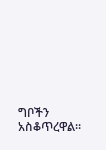ግቦችን አስቆጥረዋል።